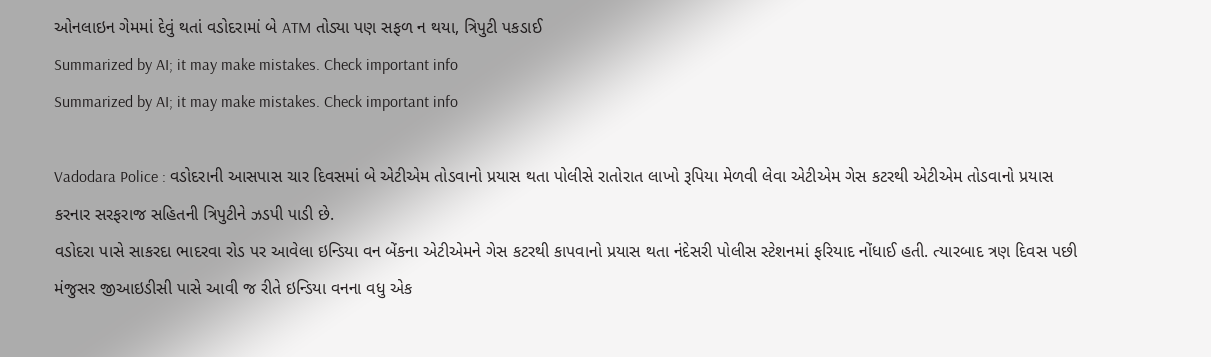ઓનલાઇન ગેમમાં દેવું થતાં વડોદરામાં બે ATM તોડ્યા પણ સફળ ન થયા, ત્રિપુટી પકડાઈ
Summarized by AI; it may make mistakes. Check important info
Summarized by AI; it may make mistakes. Check important info

Vadodara Police : વડોદરાની આસપાસ ચાર દિવસમાં બે એટીએમ તોડવાનો પ્રયાસ થતા પોલીસે રાતોરાત લાખો રૂપિયા મેળવી લેવા એટીએમ ગેસ કટરથી એટીએમ તોડવાનો પ્રયાસ કરનાર સરફરાજ સહિતની ત્રિપુટીને ઝડપી પાડી છે.
વડોદરા પાસે સાકરદા ભાદરવા રોડ પર આવેલા ઇન્ડિયા વન બેંકના એટીએમને ગેસ કટરથી કાપવાનો પ્રયાસ થતા નંદેસરી પોલીસ સ્ટેશનમાં ફરિયાદ નોંધાઈ હતી. ત્યારબાદ ત્રણ દિવસ પછી મંજુસર જીઆઇડીસી પાસે આવી જ રીતે ઇન્ડિયા વનના વધુ એક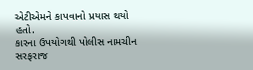એટીએમને કાપવાનો પ્રયાસ થયો હતો.
કારના ઉપયોગથી પોલીસ નામચીન સરફરાજ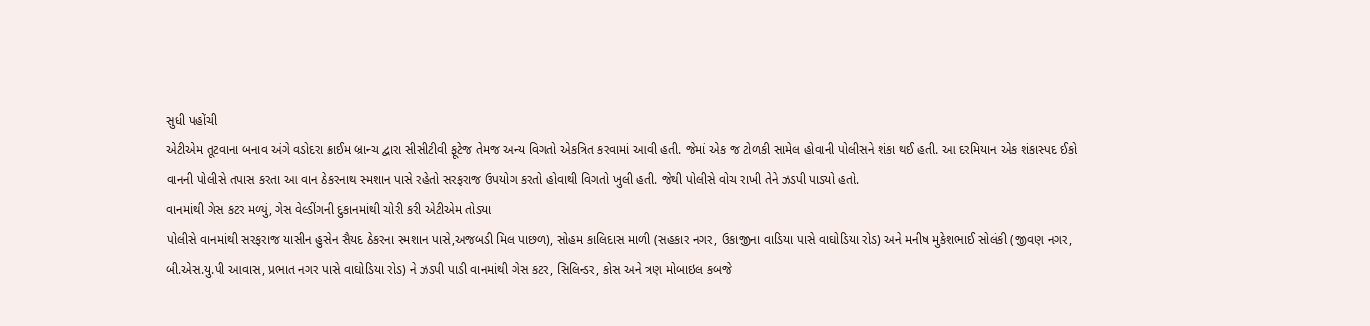સુધી પહોંચી
એટીએમ તૂટવાના બનાવ અંગે વડોદરા ક્રાઈમ બ્રાન્ચ દ્વારા સીસીટીવી ફૂટેજ તેમજ અન્ય વિગતો એકત્રિત કરવામાં આવી હતી. જેમાં એક જ ટોળકી સામેલ હોવાની પોલીસને શંકા થઈ હતી. આ દરમિયાન એક શંકાસ્પદ ઈકો વાનની પોલીસે તપાસ કરતા આ વાન ઠેકરનાથ સ્મશાન પાસે રહેતો સરફરાજ ઉપયોગ કરતો હોવાથી વિગતો ખુલી હતી. જેથી પોલીસે વોચ રાખી તેને ઝડપી પાડ્યો હતો.
વાનમાંથી ગેસ કટર મળ્યું, ગેસ વેલ્ડીંગની દુકાનમાંથી ચોરી કરી એટીએમ તોડ્યા
પોલીસે વાનમાંથી સરફરાજ યાસીન હુસેન સૈયદ ઠેકરના સ્મશાન પાસે,અજબડી મિલ પાછળ), સોહમ કાલિદાસ માળી (સહકાર નગર, ઉકાજીના વાડિયા પાસે વાઘોડિયા રોડ) અને મનીષ મુકેશભાઈ સોલંકી (જીવણ નગર, બી.એસ.યુ.પી આવાસ, પ્રભાત નગર પાસે વાઘોડિયા રોડ) ને ઝડપી પાડી વાનમાંથી ગેસ કટર, સિલિન્ડર, કોસ અને ત્રણ મોબાઇલ કબજે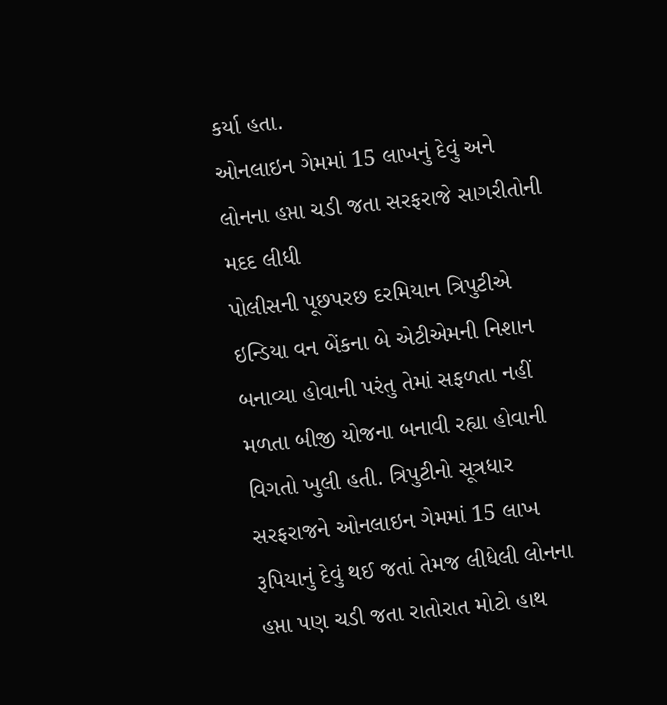કર્યા હતા.
ઓનલાઇન ગેમમાં 15 લાખનું દેવું અને લોનના હપ્તા ચડી જતા સરફરાજે સાગરીતોની મદદ લીધી
પોલીસની પૂછપરછ દરમિયાન ત્રિપુટીએ ઇન્ડિયા વન બેંકના બે એટીએમની નિશાન બનાવ્યા હોવાની પરંતુ તેમાં સફળતા નહીં મળતા બીજી યોજના બનાવી રહ્યા હોવાની વિગતો ખુલી હતી. ત્રિપુટીનો સૂત્રધાર સરફરાજને ઓનલાઇન ગેમમાં 15 લાખ રૂપિયાનું દેવું થઈ જતાં તેમજ લીધેલી લોનના હપ્તા પણ ચડી જતા રાતોરાત મોટો હાથ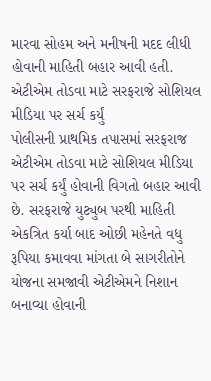મારવા સોહમ અને મનીષની મદદ લીધી હોવાની માહિતી બહાર આવી હતી.
એટીએમ તોડવા માટે સરફરાજે સોશિયલ મીડિયા પર સર્ચ કર્યું
પોલીસની પ્રાથમિક તપાસમાં સરફરાજ એટીએમ તોડવા માટે સોશિયલ મીડિયા પર સર્ચ કર્યું હોવાની વિગતો બહાર આવી છે. સરફરાજે યુટ્યુબ પરથી માહિતી એકત્રિત કર્યા બાદ ઓછી મહેનતે વધુ રૂપિયા કમાવવા માંગતા બે સાગરીતોને યોજના સમજાવી એટીએમને નિશાન બનાવ્યા હોવાની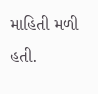માહિતી મળી હતી.